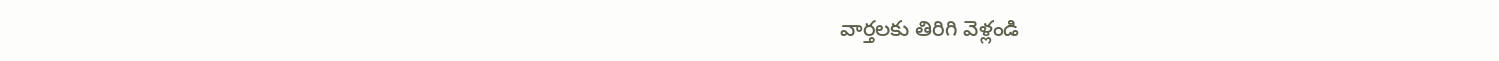వార్తలకు తిరిగి వెళ్లండి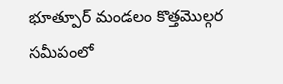భూత్పూర్ మండలం కొత్తమొల్గర సమీపంలో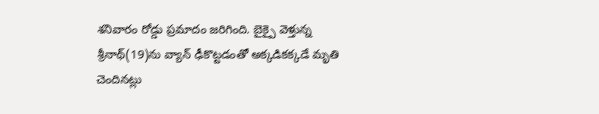శనివారం రోడ్డు ప్రమాదం జరిగింది. బైక్పై వెళ్తున్న శ్రీనాథ్(19)ను వ్యాన్ ఢీకొట్టడంతో అక్కడికక్కడే మృతి చెందినట్లు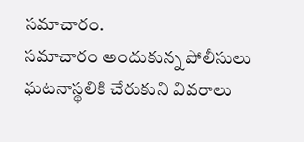సమాచారం.
సమాచారం అందుకున్న పోలీసులు ఘటనాస్థలికి చేరుకుని వివరాలు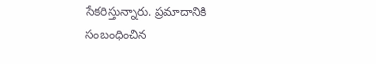సేకరిస్తున్నారు. ప్రమాదానికి సంబంధించిన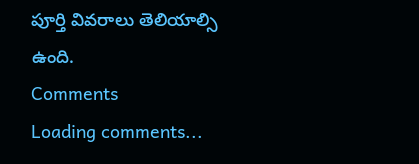పూర్తి వివరాలు తెలియాల్సి ఉంది.
Comments
Loading comments...